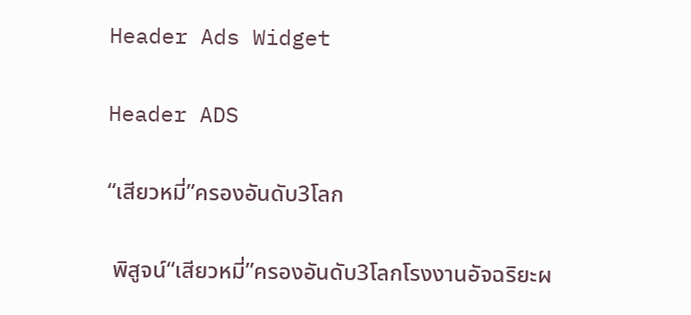Header Ads Widget

Header ADS

“เสียวหมี่”ครองอันดับ3โลก

 พิสูจน์“เสียวหมี่”ครองอันดับ3โลกโรงงานอัจฉริยะผ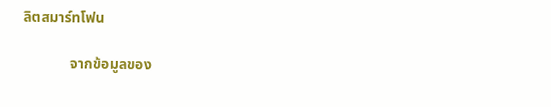ลิตสมาร์ทโฟน

             จากข้อมูลของ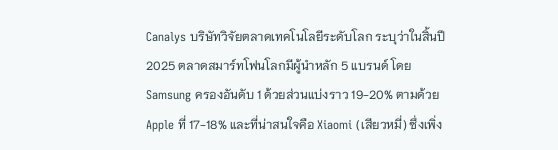Canalys บริษัทวิจัยตลาดเทคโนโลยีระดับโลก ระบุว่าในสิ้นปี 2025 ตลาดสมาร์ทโฟนโลกมีผู้นำหลัก 5 แบรนด์ โดย Samsung ครองอันดับ 1 ด้วยส่วนแบ่งราว 19-20% ตามด้วย Apple ที่ 17-18% และที่น่าสนใจคือ Xiaomi (เสียวหมี่) ซึ่งเพิ่ง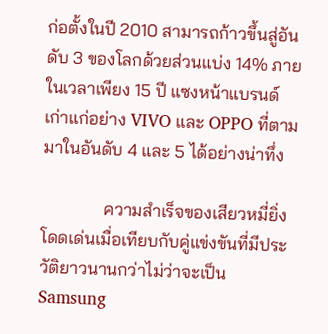ก่อตั้งในปี 2010 สามารถก้าวขึ้นสู่อันดับ 3 ของโลกด้วยส่วนแบ่ง 14% ภายในเวลาเพียง 15 ปี แซงหน้าแบรนด์เก่าแก่อย่าง VIVO และ OPPO ที่ตามมาในอันดับ 4 และ 5 ได้อย่างน่าทึ่ง

              ความสำเร็จของเสียวหมี่ยิ่งโดดเด่นเมื่อเทียบกับคู่แข่งขันที่มีประวัติยาวนานกว่าไม่ว่าจะเป็น Samsung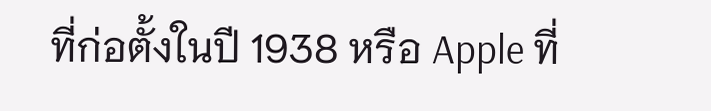ที่ก่อตั้งในปี 1938 หรือ Apple ที่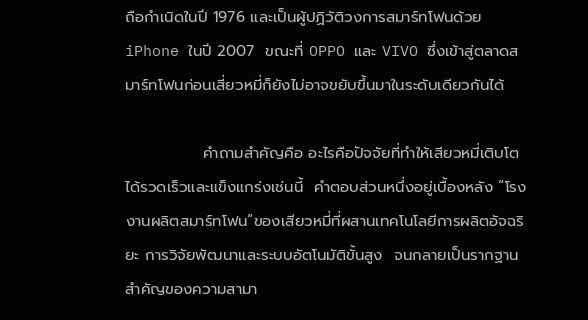ถือกำเนิดในปี 1976 และเป็นผู้ปฏิวัติวงการสมาร์ทโฟนด้วย iPhone ในปี 2007  ขณะที่ OPPO และ VIVO ซึ่งเข้าสู่ตลาดสมาร์ทโฟนก่อนเสี่ยวหมี่ก็ยังไม่อาจขยับขึ้นมาในระดับเดียวกันได้

              คำถามสำคัญคือ อะไรคือปัจจัยที่ทำให้เสียวหมี่เติบโตได้รวดเร็วและแข็งแกร่งเช่นนี้  คำตอบส่วนหนึ่งอยู่เบื้องหลัง “โรงงานผลิตสมาร์ทโฟน”ของเสียวหมี่ที่ผสานเทคโนโลยีการผลิตอัจฉริยะ การวิจัยพัฒนาและระบบอัตโนมัติขั้นสูง  จนกลายเป็นรากฐานสำคัญของความสามา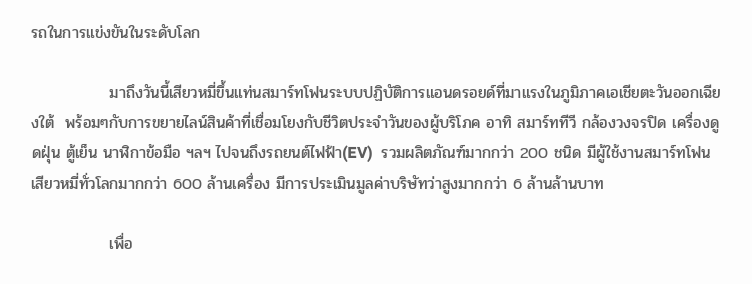รถในการแข่งขันในระดับโลก

              มาถึงวันนี้เสียวหมี่ขึ้นแท่นสมาร์ทโฟนระบบปฏิบัติการแอนดรอยด์ที่มาแรงในภูมิภาคเอเชียตะวันออกเฉียงใต้  พร้อมๆกับการขยายไลน์สินค้าที่เชื่อมโยงกับชีวิตประจำวันของผู้บริโภค อาทิ สมาร์ททีวี กล้องวงจรปิด เครื่องดูดฝุ่น ตู้เย็น นาฬิกาข้อมือ ฯลฯ ไปจนถึงรถยนต์ไฟฟ้า(EV)  รวมผลิตภัณฑ์มากกว่า 200 ชนิด มีผู้ใช้งานสมาร์ทโฟนเสียวหมี่ทั่วโลกมากกว่า 600 ล้านเครื่อง มีการประเมินมูลค่าบริษัทว่าสูงมากกว่า 6 ล้านล้านบาท

              เพื่อ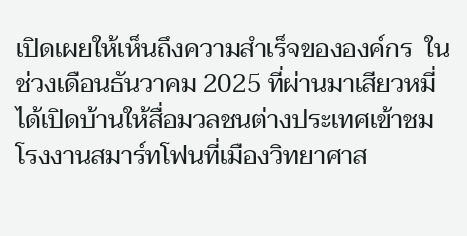เปิดเผยให้เห็นถึงความสำเร็จขององค์กร  ในช่วงเดือนธันวาคม 2025 ที่ผ่านมาเสียวหมี่ได้เปิดบ้านให้สื่อมวลชนต่างประเทศเข้าชมโรงงานสมาร์ทโฟนที่เมืองวิทยาศาส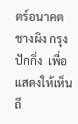ตร์อนาคตชางผิง กรุงปักกิ่ง  เพื่อแสดงให้เห็นถึ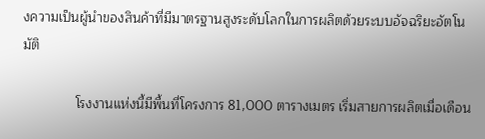งความเป็นผู้นำของสินค้าที่มีมาตรฐานสูงระดับโลกในการผลิตด้วยระบบอัจฉริยะอัตโนมัติ

              โรงงานแห่งนี้มีพื้นที่โครงการ 81,000 ตารางเมตร เริ่มสายการผลิตเมื่อเดือน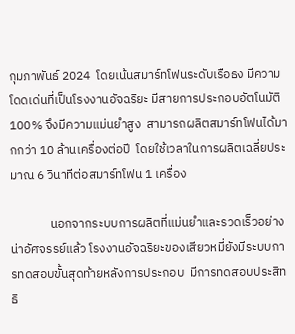กุมภาพันธ์ 2024  โดยเน้นสมาร์ทโฟนระดับเรือธง มีความโดดเด่นที่เป็นโรงงานอัจฉริยะ มีสายการประกอบอัตโนมัติ 100% จึงมีความแม่นยำสูง  สามารถผลิตสมาร์ทโฟนได้มากกว่า 10 ล้านเครื่องต่อปี  โดยใช้เวลาในการผลิตเฉลี่ยประมาณ 6 วินาทีต่อสมาร์ทโฟน 1 เครื่อง

              นอกจากระบบการผลิตที่แม่นยำและรวดเร็วอย่างน่าอัศจรรย์แล้ว โรงงานอัจฉริยะของเสียวหมี่ยังมีระบบการทดสอบขั้นสุดท้ายหลังการประกอบ  มีการทดสอบประสิทธิ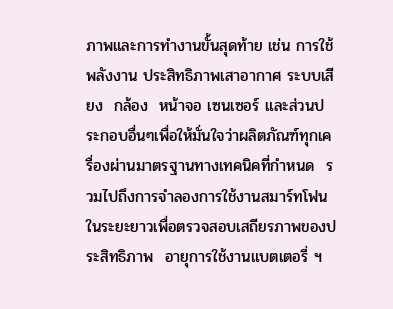ภาพและการทำงานขั้นสุดท้าย เช่น การใช้พลังงาน ประสิทธิภาพเสาอากาศ ระบบเสียง  กล้อง  หน้าจอ เซนเซอร์ และส่วนประกอบอื่นๆเพื่อให้มั่นใจว่าผลิตภัณฑ์ทุกเครื่องผ่านมาตรฐานทางเทคนิคที่กำหนด  รวมไปถึงการจำลองการใช้งานสมาร์ทโฟนในระยะยาวเพื่อตรวจสอบเสถียรภาพของประสิทธิภาพ  อายุการใช้งานแบตเตอรี่ ฯ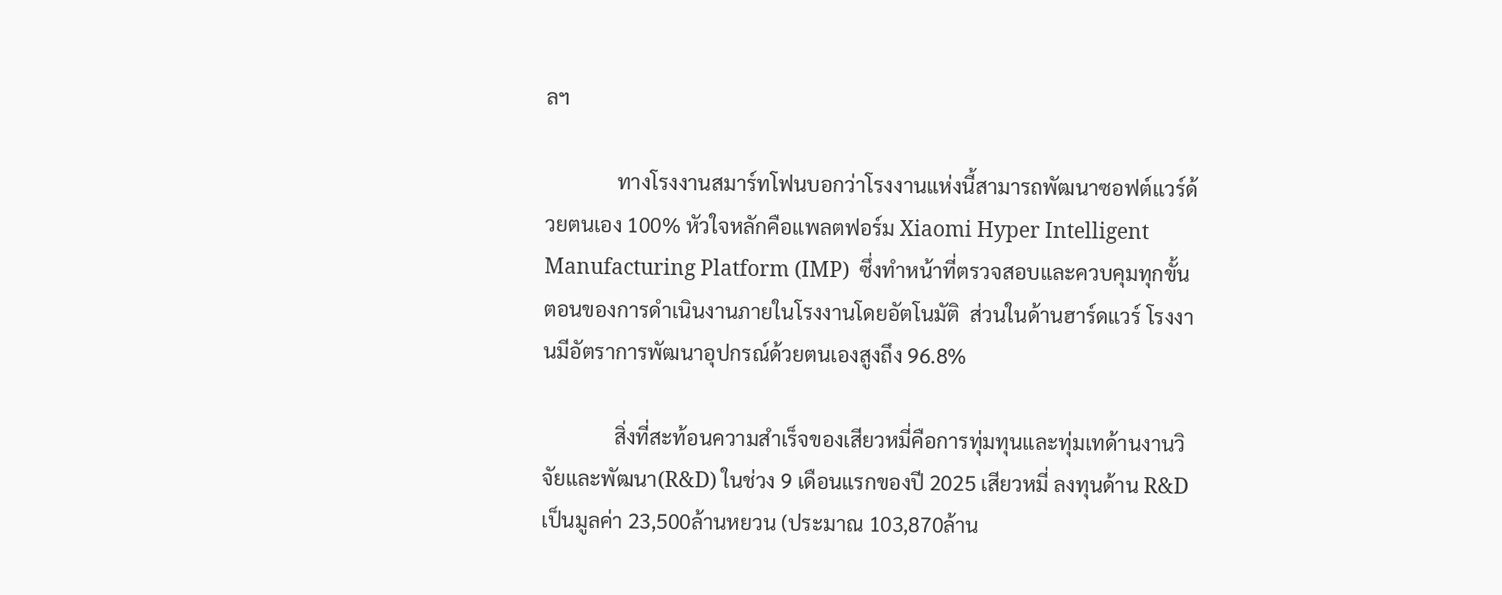ลฯ

              ทางโรงงานสมาร์ทโฟนบอกว่าโรงงานแห่งนี้สามารถพัฒนาซอฟต์แวร์ด้วยตนเอง 100% หัวใจหลักคือแพลตฟอร์ม Xiaomi Hyper Intelligent Manufacturing Platform (IMP)  ซึ่งทำหน้าที่ตรวจสอบและควบคุมทุกขั้นตอนของการดำเนินงานภายในโรงงานโดยอัตโนมัติ  ส่วนในด้านฮาร์ดแวร์ โรงงานมีอัตราการพัฒนาอุปกรณ์ด้วยตนเองสูงถึง 96.8%

              สิ่งที่สะท้อนความสำเร็จของเสียวหมี่คือการทุ่มทุนและทุ่มเทด้านงานวิจัยและพัฒนา(R&D) ในช่วง 9 เดือนแรกของปี 2025 เสียวหมี่ ลงทุนด้าน R&D เป็นมูลค่า 23,500ล้านหยวน (ประมาณ 103,870ล้าน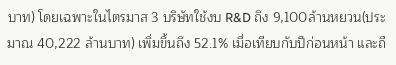บาท) โดยเฉพาะในไตรมาส 3 บริษัทใช้งบ R&D ถึง 9,100ล้านหยวน(ประมาณ 40,222 ล้านบาท) เพิ่มขึ้นถึง 52.1% เมื่อเทียบกับปีก่อนหน้า และถื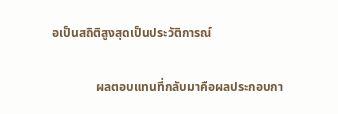อเป็นสถิติสูงสุดเป็นประวัติการณ์

              ผลตอบแทนที่กลับมาคือผลประกอบกา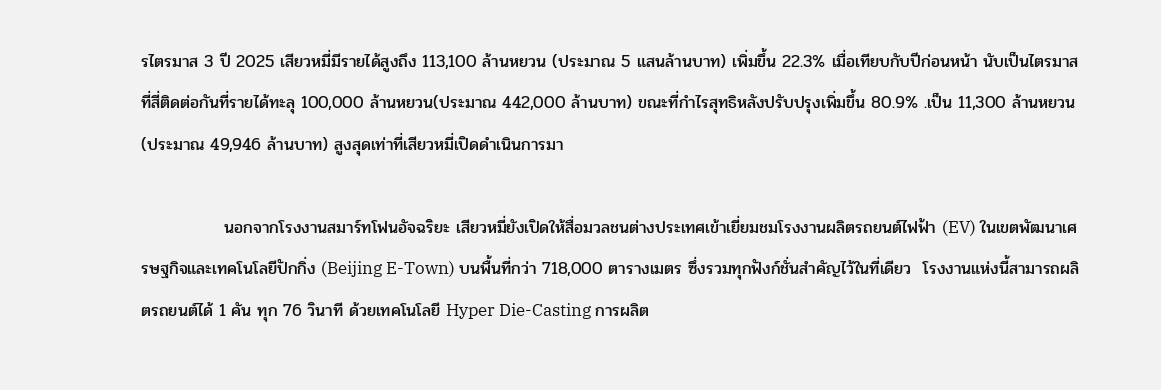รไตรมาส 3 ปี 2025 เสียวหมี่มีรายได้สูงถึง 113,100 ล้านหยวน (ประมาณ 5 แสนล้านบาท) เพิ่มขึ้น 22.3% เมื่อเทียบกับปีก่อนหน้า นับเป็นไตรมาสที่สี่ติดต่อกันที่รายได้ทะลุ 100,000 ล้านหยวน(ประมาณ 442,000 ล้านบาท) ขณะที่กำไรสุทธิหลังปรับปรุงเพิ่มขึ้น 80.9% .เป็น 11,300 ล้านหยวน(ประมาณ 49,946 ล้านบาท) สูงสุดเท่าที่เสียวหมี่เปิดดำเนินการมา

              นอกจากโรงงานสมาร์ทโฟนอัจฉริยะ เสียวหมี่ยังเปิดให้สื่อมวลชนต่างประเทศเข้าเยี่ยมชมโรงงานผลิตรถยนต์ไฟฟ้า (EV) ในเขตพัฒนาเศรษฐกิจและเทคโนโลยีปักกิ่ง (Beijing E-Town) บนพื้นที่กว่า 718,000 ตารางเมตร ซึ่งรวมทุกฟังก์ชั่นสำคัญไว้ในที่เดียว  โรงงานแห่งนี้สามารถผลิตรถยนต์ได้ 1 คัน ทุก 76 วินาที ด้วยเทคโนโลยี Hyper Die-Casting การผลิต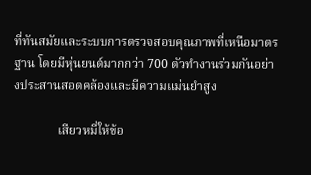ที่ทันสมัยและระบบการตรวจสอบคุณภาพที่เหนือมาตรฐาน โดยมีหุ่นยนต์มากกว่า 700 ตัวทำงานร่วมกันอย่างประสานสอดคล้องและมีความแม่นยำสูง

              เสียวหมี่ให้ข้อ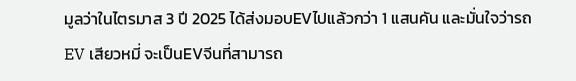มูลว่าในไตรมาส 3 ปี 2025 ได้ส่งมอบEVไปแล้วกว่า 1 แสนคัน และมั่นใจว่ารถEV เสียวหมี่ จะเป็นEVจีนที่สามารถ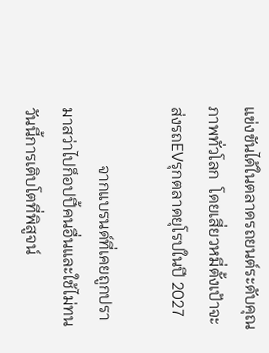แข่งขันได้ในตลาดรถยนต์ระดับคุณภาพทั่วโลก  โดยเสี่ยวหมี่ตั้งเป้าจะส่งรถEVรุกตลาดยุโรปในปี 2027

              จากแบรนด์ที่เคยถูกปรามาสว่าไปก็อปปี้คนอื่นและใช้ไม่ทน  วันนี้การเติบโตที่พิสูจน์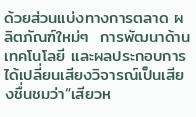ด้วยส่วนแบ่งทางการตลาด ผลิตภัณฑ์ใหม่ๆ  การพัฒนาด้านเทคโนโลยี และผลประกอบการ  ได้เปลี่ยนเสียงวิจารณ์เป็นเสียงชื่นชมว่า“เสียวห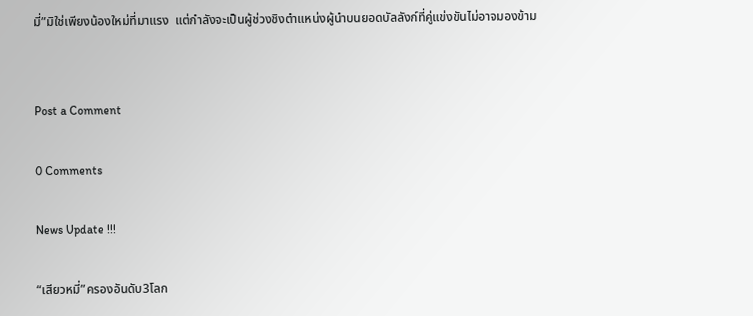มี่”มิใช่เพียงน้องใหม่ที่มาแรง  แต่กำลังจะเป็นผู้ช่วงชิงตำแหน่งผู้นำบนยอดบัลลังก์ที่คู่แข่งขันไม่อาจมองข้าม


Post a Comment

0 Comments

News Update !!!

“เสียวหมี่”ครองอันดับ3โลก